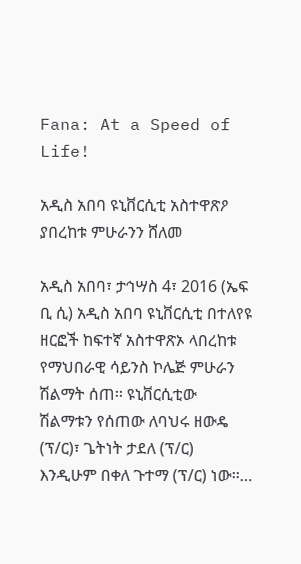Fana: At a Speed of Life!

አዲስ አበባ ዩኒቨርሲቲ አስተዋጽዖ ያበረከቱ ምሁራንን ሸለመ

አዲስ አበባ፣ ታኅሣስ 4፣ 2016 (ኤፍ ቢ ሲ) አዲስ አበባ ዩኒቨርሲቲ በተለየዩ ዘርፎች ከፍተኛ አስተዋጽኦ ላበረከቱ የማህበራዊ ሳይንስ ኮሌጅ ምሁራን ሽልማት ሰጠ፡፡ ዩኒቨርሲቲው ሽልማቱን የሰጠው ለባህሩ ዘውዴ (ፕ/ር)፣ ጌትነት ታደለ (ፕ/ር) እንዲሁም በቀለ ጉተማ (ፕ/ር) ነው፡፡…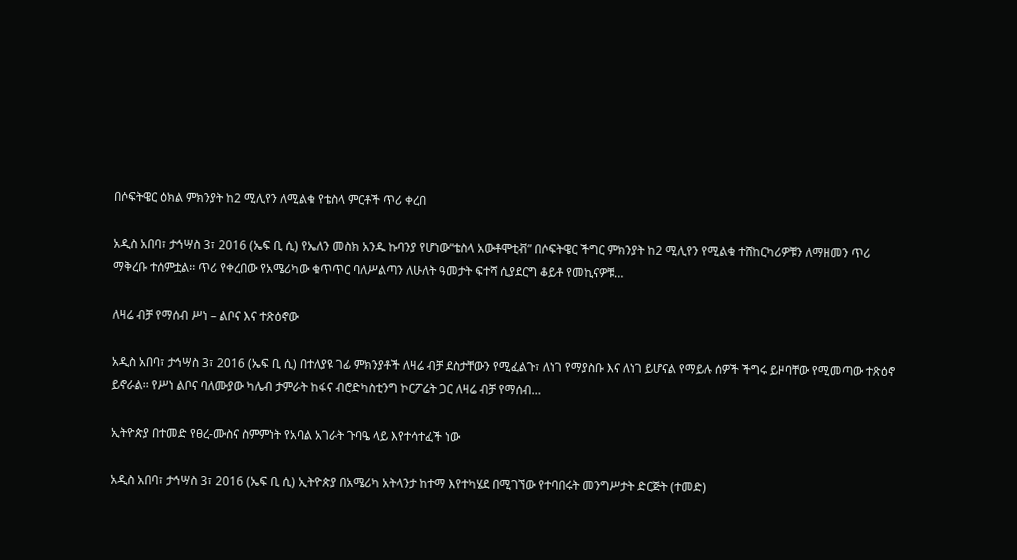በሶፍትዌር ዕክል ምክንያት ከ2 ሚሊየን ለሚልቁ የቴስላ ምርቶች ጥሪ ቀረበ

አዲስ አበባ፣ ታኅሣስ 3፣ 2016 (ኤፍ ቢ ሲ) የኤለን መስክ አንዱ ኩባንያ የሆነው“ቴስላ አውቶሞቲቭ” በሶፍትዌር ችግር ምክንያት ከ2 ሚሊየን የሚልቁ ተሸከርካሪዎቹን ለማዘመን ጥሪ ማቅረቡ ተሰምቷል፡፡ ጥሪ የቀረበው የአሜሪካው ቁጥጥር ባለሥልጣን ለሁለት ዓመታት ፍተሻ ሲያደርግ ቆይቶ የመኪናዎቹ…

ለዛሬ ብቻ የማሰብ ሥነ – ልቦና እና ተጽዕኖው

አዲስ አበባ፣ ታኅሣስ 3፣ 2016 (ኤፍ ቢ ሲ) በተለያዩ ገፊ ምክንያቶች ለዛሬ ብቻ ደስታቸውን የሚፈልጉ፣ ለነገ የማያስቡ እና ለነገ ይሆናል የማይሉ ሰዎች ችግሩ ይዞባቸው የሚመጣው ተጽዕኖ ይኖራል፡፡ የሥነ ልቦና ባለሙያው ካሌብ ታምራት ከፋና ብሮድካስቲንግ ኮርፖሬት ጋር ለዛሬ ብቻ የማሰብ…

ኢትዮጵያ በተመድ የፀረ-ሙስና ስምምነት የአባል አገራት ጉባዔ ላይ እየተሳተፈች ነው

አዲስ አበባ፣ ታኅሣስ 3፣ 2016 (ኤፍ ቢ ሲ) ኢትዮጵያ በአሜሪካ አትላንታ ከተማ እየተካሄደ በሚገኘው የተባበሩት መንግሥታት ድርጅት (ተመድ)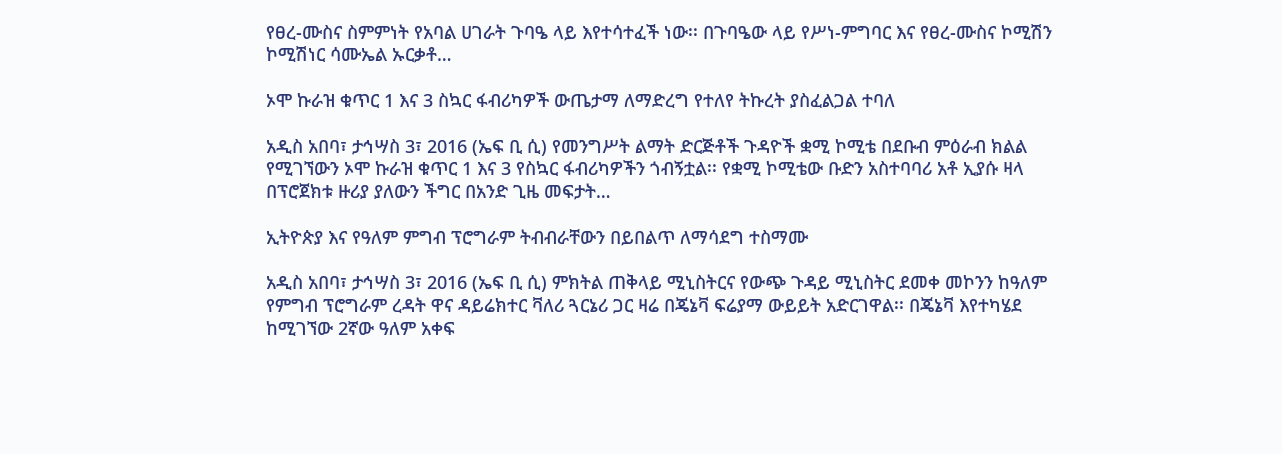የፀረ-ሙስና ስምምነት የአባል ሀገራት ጉባዔ ላይ እየተሳተፈች ነው፡፡ በጉባዔው ላይ የሥነ-ምግባር እና የፀረ-ሙስና ኮሚሽን ኮሚሽነር ሳሙኤል ኡርቃቶ…

ኦሞ ኩራዝ ቁጥር 1 እና 3 ስኳር ፋብሪካዎች ውጤታማ ለማድረግ የተለየ ትኩረት ያስፈልጋል ተባለ

አዲስ አበባ፣ ታኅሣስ 3፣ 2016 (ኤፍ ቢ ሲ) የመንግሥት ልማት ድርጅቶች ጉዳዮች ቋሚ ኮሚቴ በደቡብ ምዕራብ ክልል የሚገኘውን ኦሞ ኩራዝ ቁጥር 1 እና 3 የስኳር ፋብሪካዎችን ጎብኝቷል፡፡ የቋሚ ኮሚቴው ቡድን አስተባባሪ አቶ ኢያሱ ዛላ በፕሮጀክቱ ዙሪያ ያለውን ችግር በአንድ ጊዜ መፍታት…

ኢትዮጵያ እና የዓለም ምግብ ፕሮግራም ትብብራቸውን በይበልጥ ለማሳደግ ተስማሙ

አዲስ አበባ፣ ታኅሣስ 3፣ 2016 (ኤፍ ቢ ሲ) ምክትል ጠቅላይ ሚኒስትርና የውጭ ጉዳይ ሚኒስትር ደመቀ መኮንን ከዓለም የምግብ ፕሮግራም ረዳት ዋና ዳይሬክተር ቫለሪ ጓርኔሪ ጋር ዛሬ በጄኔቫ ፍሬያማ ውይይት አድርገዋል፡፡ በጄኔቫ እየተካሄደ ከሚገኘው 2ኛው ዓለም አቀፍ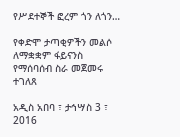የሥደተኞች ፎረም ጎን ለጎን…

የቀድሞ ታጣቂዎችን መልሶ ለማቋቋም ፋይናንስ የማሰባሰብ ስራ መጀመሩ ተገለጸ

አዲስ አበባ ፣ ታኅሣስ 3 ፣ 2016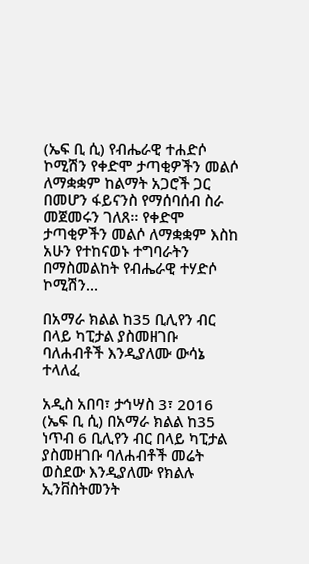(ኤፍ ቢ ሲ) የብሔራዊ ተሐድሶ ኮሚሽን የቀድሞ ታጣቂዎችን መልሶ ለማቋቋም ከልማት አጋሮች ጋር በመሆን ፋይናንስ የማሰባሰብ ስራ መጀመሩን ገለጸ፡፡ የቀድሞ ታጣቂዎችን መልሶ ለማቋቋም እስከ አሁን የተከናወኑ ተግባራትን በማስመልከት የብሔራዊ ተሃድሶ ኮሚሽን…

በአማራ ክልል ከ35 ቢሊየን ብር በላይ ካፒታል ያስመዘገቡ ባለሐብቶች እንዲያለሙ ውሳኔ ተላለፈ

አዲስ አበባ፣ ታኅሣስ 3፣ 2016 (ኤፍ ቢ ሲ) በአማራ ክልል ከ35 ነጥብ 6 ቢሊየን ብር በላይ ካፒታል ያስመዘገቡ ባለሐብቶች መሬት ወስደው እንዲያለሙ የክልሉ ኢንቨስትመንት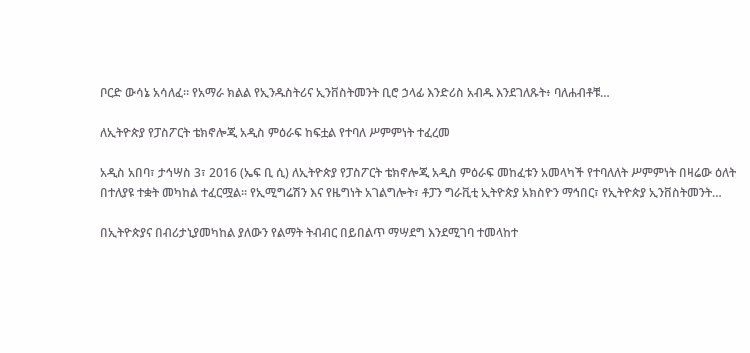ቦርድ ውሳኔ አሳለፈ። የአማራ ክልል የኢንዱስትሪና ኢንቨስትመንት ቢሮ ኃላፊ እንድሪስ አብዱ እንደገለጹት፥ ባለሐብቶቹ…

ለኢትዮጵያ የፓስፖርት ቴክኖሎጂ አዲስ ምዕራፍ ከፍቷል የተባለ ሥምምነት ተፈረመ

አዲስ አበባ፣ ታኅሣስ 3፣ 2016 (ኤፍ ቢ ሲ) ለኢትዮጵያ የፓስፖርት ቴክኖሎጂ አዲስ ምዕራፍ መከፈቱን አመላካች የተባለለት ሥምምነት በዛሬው ዕለት በተለያዩ ተቋት መካከል ተፈርሟል፡፡ የኢሚግሬሽን እና የዜግነት አገልግሎት፣ ቶፓን ግራቪቲ ኢትዮጵያ አክስዮን ማኅበር፣ የኢትዮጵያ ኢንቨስትመንት…

በኢትዮጵያና በብሪታኒያመካከል ያለውን የልማት ትብብር በይበልጥ ማሣደግ እንደሚገባ ተመላከተ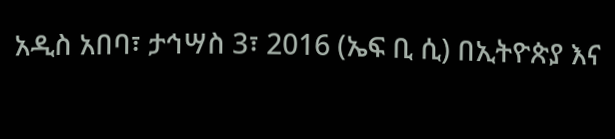አዲስ አበባ፣ ታኅሣስ 3፣ 2016 (ኤፍ ቢ ሲ) በኢትዮጵያ እና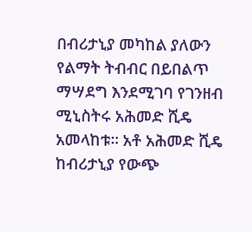በብሪታኒያ መካከል ያለውን የልማት ትብብር በይበልጥ ማሣደግ እንደሚገባ የገንዘብ ሚኒስትሩ አሕመድ ሺዴ አመላከቱ፡፡ አቶ አሕመድ ሺዴ ከብሪታኒያ የውጭ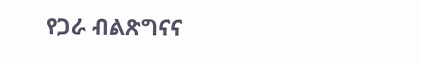የጋራ ብልጽግናና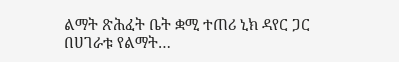ልማት ጽሕፈት ቤት ቋሚ ተጠሪ ኒክ ዳየር ጋር በሀገራቱ የልማት…